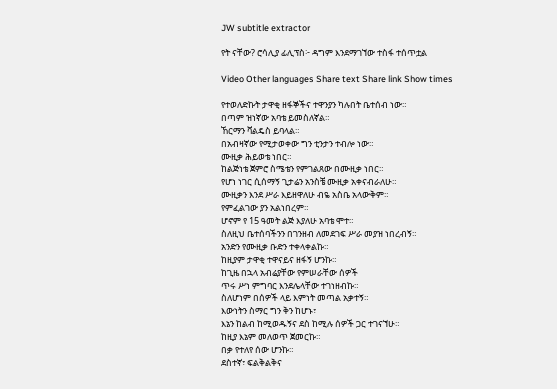JW subtitle extractor

የት ናቸው? ሮሳሊያ ፊሊፕስ፦ ዳግም እንደማገኘው ተስፋ ተሰጥቷል

Video Other languages Share text Share link Show times

የተወለድኩት ታዋቂ ዘፋኞችና ተዋንያን ካሉበት ቤተሰብ ነው።
በጣም ዝነኛው አባቴ ይመስለኛል።
ኸርማን ቫልዴስ ይባላል።
በአብዛኛው የሚታወቀው ግን ቲንታን ተብሎ ነው።
ሙዚቃ ሕይወቴ ነበር።
ከልጅነቴ ጀምሮ ስሜቴን የምገልጸው በሙዚቃ ነበር።
የሆነ ነገር ሲሰማኝ ጊታሬን አንስቼ ሙዚቃ አቀናብራለሁ።
ሙዚቃን እንደ ሥራ እይዘዋለሁ ብዬ አስቤ አላውቅም።
የምፈልገው ያን አልነበረም።
ሆኖም የ 15 ዓመት ልጅ እያለሁ አባቴ ሞተ።
ስለዚህ ቤተሰባችንን በገንዘብ ለመደገፍ ሥራ መያዝ ነበረብኝ።
አንድን የሙዚቃ ቡድን ተቀላቀልኩ።
ከዚያም ታዋቂ ተዋናይና ዘፋኝ ሆንኩ።
ከጊዜ በኋላ አብሬያቸው የምሠራቸው ሰዎች
ጥሩ ሥነ ምግባር እንደሌላቸው ተገነዘብኩ።
ስለሆነም በሰዎች ላይ እምነት መጣል አቃተኝ።
እውነትን ስማር ግን ቅን ከሆኑ፣
እኔን ከልብ ከሚወዱኝና ደስ ከሚሉ ሰዎች ጋር ተገናኘሁ።
ከዚያ እኔም መለወጥ ጀመርኩ።
በቃ የተለየ ሰው ሆንኩ።
ደስተኛ፣ ፍልቅልቅና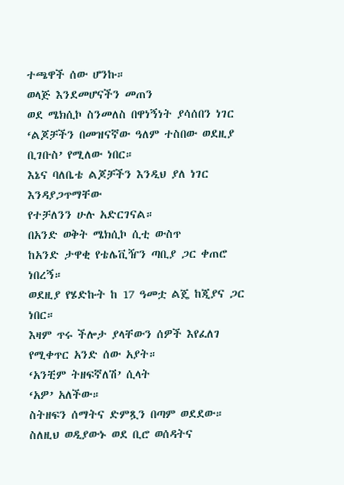ተጫዋች ሰው ሆንኩ።
ወላጅ እንደመሆናችን መጠን
ወደ ሜክሲኮ ስንመለስ በዋነኝነት ያሳሰበን ነገር
‘ልጆቻችን በመዝናኛው ዓለም ተስበው ወደዚያ ቢገቡስ’ የሚለው ነበር።
እኔና ባለቤቴ ልጆቻችን እንዲህ ያለ ነገር እንዳያጋጥማቸው
የተቻለንን ሁሉ አድርገናል።
በአንድ ወቅት ሜክሲኮ ሲቲ ውስጥ
ከአንድ ታዋቂ የቴሌቪዥን ጣቢያ ጋር ቀጠሮ ነበረኝ።
ወደዚያ የሄድኩት ከ 17 ዓመቷ ልጄ ከጂያና ጋር ነበር።
እዛም ጥሩ ችሎታ ያላቸውን ሰዎች እየፈለገ የሚቀጥር አንድ ሰው አያት።
‘አንቺም ትዘፍኛለሽ’ ሲላት
‘አዎ’ አለችው።
ስትዘፍን ሰማትና ድምጿን በጣም ወደደው።
ስለዚህ ወዲያውኑ ወደ ቢሮ ወሰዳትና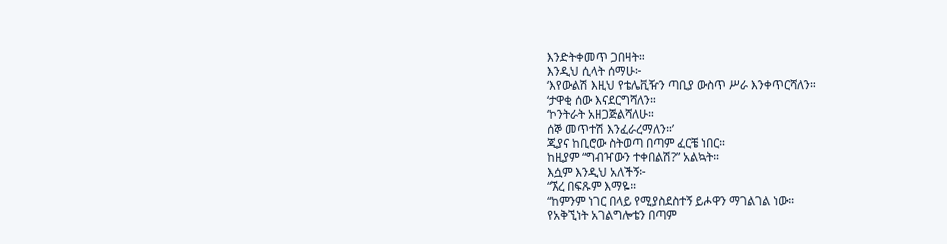እንድትቀመጥ ጋበዛት።
እንዲህ ሲላት ሰማሁ፦
‘እየውልሽ እዚህ የቴሌቪዥን ጣቢያ ውስጥ ሥራ እንቀጥርሻለን።
‘ታዋቂ ሰው እናደርግሻለን።
‘ኮንትራት አዘጋጅልሻለሁ።
ሰኞ መጥተሽ እንፈራረማለን።’
ጂያና ከቢሮው ስትወጣ በጣም ፈርቼ ነበር።
ከዚያም “ግብዣውን ተቀበልሽ?” አልኳት።
እሷም እንዲህ አለችኝ፦
“ኧረ በፍጹም እማዬ።
“ከምንም ነገር በላይ የሚያስደስተኝ ይሖዋን ማገልገል ነው።
የአቅኚነት አገልግሎቴን በጣም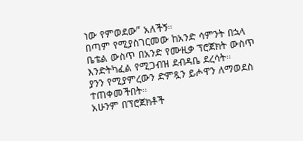ነው የምወደው” አለችኝ።
በጣም የሚያስገርመው ከአንድ ሳምንት በኋላ
ቤቴል ውስጥ በአንድ የሙዚቃ ፕሮጀክት ውስጥ
እንድትካፈል የሚጋብዝ ደብዳቤ ደረሳት።
ያንን የሚያምረውን ድምጿን ይሖዋን ለማወደስ ተጠቀመችበት።
አሁንም በፕሮጀክቶች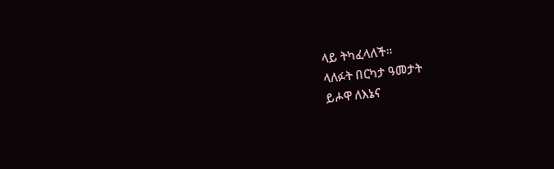ላይ ትካፈላለች።
ላለፉት በርካታ ዓመታት
ይሖዋ ለእኔና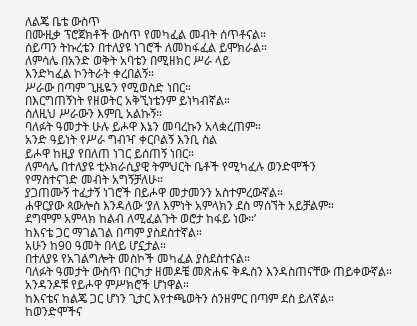ለልጄ ቤቴ ውስጥ
በሙዚቃ ፕሮጀክቶች ውስጥ የመካፈል መብት ሰጥቶናል።
ሰይጣን ትኩረቴን በተለያዩ ነገሮች ለመከፋፈል ይሞክራል።
ለምሳሌ በአንድ ወቅት አባቴን በሚዘክር ሥራ ላይ
እንድካፈል ኮንትራት ቀረበልኝ።
ሥራው በጣም ጊዜዬን የሚወስድ ነበር።
በእርግጠኝነት የዘወትር አቅኚነቴንም ይነካብኛል።
ስለዚህ ሥራውን እምቢ አልኩኝ።
ባለፉት ዓመታት ሁሉ ይሖዋ እኔን መባረኩን አላቋረጠም።
አንድ ዓይነት የሥራ ግብዣ ቀርቦልኝ እንቢ ስል
ይሖዋ ከዚያ የበለጠ ነገር ይሰጠኝ ነበር።
ለምሳሌ በተለያዩ ቲኦክራሲያዊ ትምህርት ቤቶች የሚካፈሉ ወንድሞችን
የማስተናገድ መብት አግኝቻለሁ።
ያጋጠሙኝ ተፈታኝ ነገሮች በይሖዋ መታመንን አስተምረውኛል።
ሐዋርያው ጳውሎስ እንዳለው ‘ያለ እምነት አምላክን ደስ ማሰኘት አይቻልም።
ደግሞም አምላክ ከልብ ለሚፈልጉት ወሮታ ከፋይ ነው።’
ከእናቴ ጋር ማገልገል በጣም ያስደስተኛል።
አሁን ከ90 ዓመት በላይ ሆኗታል።
በተለያዩ የአገልግሎት መስኮች መካፈል ያስደስተናል።
ባለፉት ዓመታት ውስጥ በርካታ ዘመዶቼ መጽሐፍ ቅዱስን እንዳስጠናቸው ጠይቀውኛል።
አንዳንዶቹ የይሖዋ ምሥክሮች ሆነዋል።
ከእናቴና ከልጄ ጋር ሆነን ጊታር እየተጫወትን ስንዘምር በጣም ደስ ይለኛል።
ከወንድሞችና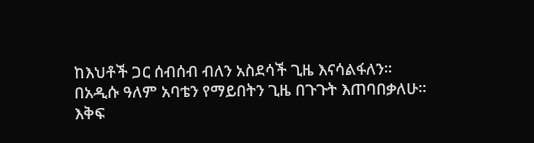ከእህቶች ጋር ሰብሰብ ብለን አስደሳች ጊዜ እናሳልፋለን።
በአዲሱ ዓለም አባቴን የማይበትን ጊዜ በጉጉት እጠባበቃለሁ።
እቅፍ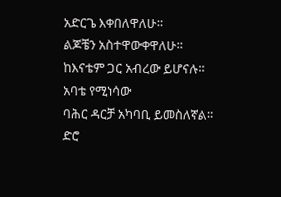አድርጌ እቀበለዋለሁ።
ልጆቼን አስተዋውቀዋለሁ።
ከእናቴም ጋር አብረው ይሆናሉ።
አባቴ የሚነሳው
ባሕር ዳርቻ አካባቢ ይመስለኛል።
ድሮ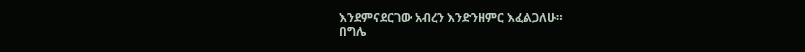እንደምናደርገው አብረን እንድንዘምር እፈልጋለሁ።
በግሌ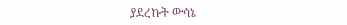ያደረኩት ውሳኔ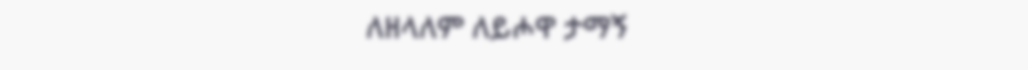ለዘላለም ለይሖዋ ታማኝ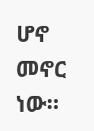ሆኖ መኖር ነው።